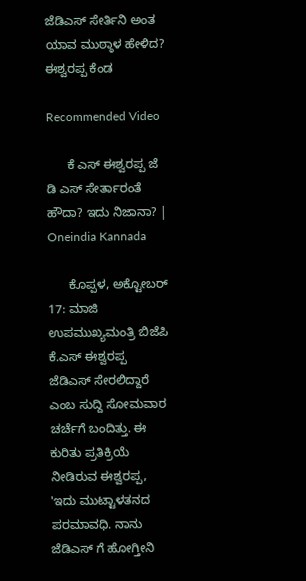ಜೆಡಿಎಸ್ ಸೇರ್ತಿನಿ ಅಂತ ಯಾವ ಮುಠ್ಠಾಳ ಹೇಳಿದ? ಈಶ್ವರಪ್ಪ ಕೆಂಡ

Recommended Video

      ಕೆ ಎಸ್ ಈಶ್ವರಪ್ಪ ಜೆ ಡಿ ಎಸ್ ಸೇರ್ತಾರಂತೆ ಹೌದಾ? ಇದು ನಿಜಾನಾ? | Oneindia Kannada

      ಕೊಪ್ಪಳ, ಅಕ್ಟೋಬರ್ 17: ಮಾಜಿ ಉಪಮುಖ್ಯಮಂತ್ರಿ ಬಿಜೆಪಿ ಕೆ.ಎಸ್ ಈಶ್ವರಪ್ಪ ಜೆಡಿಎಸ್ ಸೇರಲಿದ್ದಾರೆ ಎಂಬ ಸುದ್ದಿ ಸೋಮವಾರ ಚರ್ಚೆಗೆ ಬಂದಿತ್ತು. ಈ ಕುರಿತು ಪ್ರತಿಕ್ರಿಯೆ ನೀಡಿರುವ ಈಶ್ವರಪ್ಪ, 'ಇದು ಮುಟ್ಟಾಳತನದ ಪರಮಾವಧಿ. ನಾನು ಜೆಡಿಎಸ್ ಗೆ ಹೋಗ್ತೀನಿ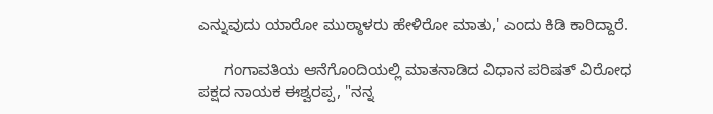ಎನ್ನುವುದು ಯಾರೋ ಮುಠ್ಠಾಳರು ಹೇಳಿರೋ ಮಾತು,' ಎಂದು ಕಿಡಿ ಕಾರಿದ್ದಾರೆ.

      ಗಂಗಾವತಿಯ ಆನೆಗೊಂದಿಯಲ್ಲಿ ಮಾತನಾಡಿದ ವಿಧಾನ ಪರಿಷತ್ ವಿರೋಧ ಪಕ್ಷದ ನಾಯಕ ಈಶ್ವರಪ್ಪ, "ನನ್ನ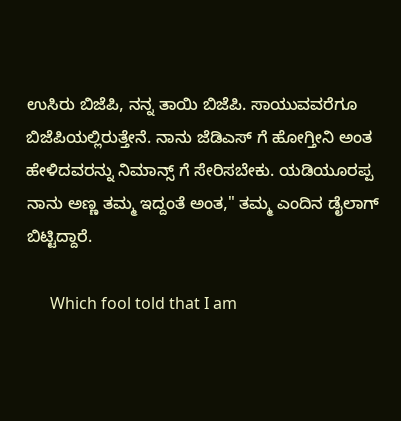ಉಸಿರು ಬಿಜೆಪಿ, ನನ್ನ ತಾಯಿ ಬಿಜೆಪಿ‌. ಸಾಯುವವರೆಗೂ ಬಿಜೆಪಿಯಲ್ಲಿರುತ್ತೇನೆ. ನಾನು ಜೆಡಿಎಸ್ ಗೆ ಹೋಗ್ತೀನಿ ಅಂತ ಹೇಳಿದವರನ್ನು ನಿಮಾನ್ಸ್ ಗೆ ಸೇರಿಸಬೇಕು. ಯಡಿಯೂರಪ್ಪ ನಾನು ಅಣ್ಣ ತಮ್ಮ ಇದ್ದಂತೆ ಅಂತ," ತಮ್ಮ ಎಂದಿನ ಡೈಲಾಗ್ ಬಿಟ್ಟಿದ್ದಾರೆ.

      Which fool told that I am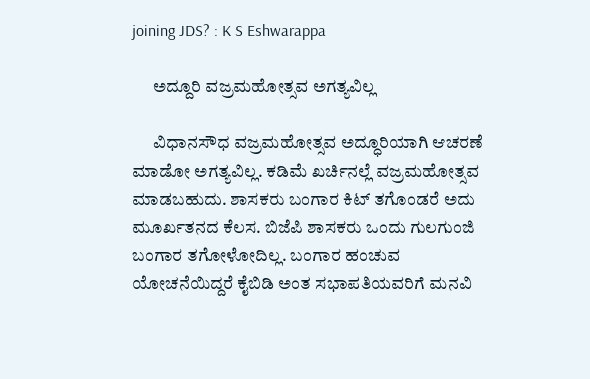joining JDS? : K S Eshwarappa

      ಅದ್ದೂರಿ ವಜ್ರಮಹೋತ್ಸವ ಅಗತ್ಯವಿಲ್ಲ

      ವಿಧಾನಸೌಧ ವಜ್ರಮಹೋತ್ಸವ ಅದ್ಧೂರಿಯಾಗಿ ಆಚರಣೆ ಮಾಡೋ ಅಗತ್ಯವಿಲ್ಲ. ಕಡಿಮೆ ಖರ್ಚಿನಲ್ಲೆ ವಜ್ರಮಹೋತ್ಸವ ಮಾಡಬಹುದು. ಶಾಸಕರು ಬಂಗಾರ ಕಿಟ್ ತಗೊಂಡರೆ ಅದು ಮೂರ್ಖತನದ ಕೆಲಸ. ಬಿಜೆಪಿ ಶಾಸಕರು ಒಂದು ಗುಲಗುಂಜಿ ಬಂಗಾರ ತಗೋಳೋದಿಲ್ಲ. ಬಂಗಾರ ಹಂಚುವ ಯೋಚನೆಯಿದ್ದರೆ ಕೈಬಿಡಿ ಅಂತ ಸಭಾಪತಿಯವರಿಗೆ ಮನವಿ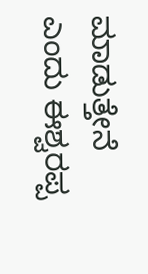ಮಾಡುತ್ತೇನೆ ಎಂದು ಈಶ್ವರಪ್ಪ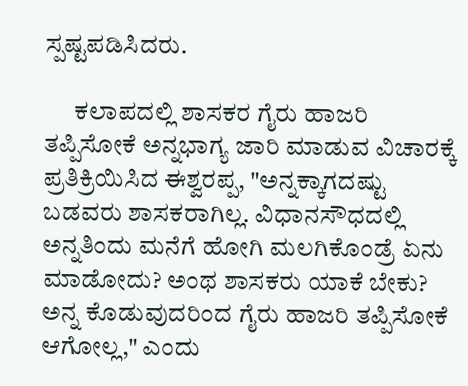ಸ್ಪಷ್ಟಪಡಿಸಿದರು.

      ಕಲಾಪದಲ್ಲಿ ಶಾಸಕರ ಗೈರು ಹಾಜರಿ ತಪ್ಪಿಸೋಕೆ ಅನ್ನಭಾಗ್ಯ ಜಾರಿ ಮಾಡುವ ವಿಚಾರಕ್ಕೆ ಪ್ರತಿಕ್ರಿಯಿಸಿದ ಈಶ್ವರಪ್ಪ, "ಅನ್ನಕ್ಕಾಗದಷ್ಟು ಬಡವರು ಶಾಸಕರಾಗಿಲ್ಲ. ವಿಧಾನಸೌಧದಲ್ಲಿ ಅನ್ನತಿಂದು ಮನೆಗೆ ಹೋಗಿ ಮಲಗಿಕೊಂಡ್ರೆ ಏನು ಮಾಡೋದು? ಅಂಥ ಶಾಸಕರು ಯಾಕೆ ಬೇಕು? ಅನ್ನ ಕೊಡುವುದರಿಂದ ಗೈರು ಹಾಜರಿ ತಪ್ಪಿಸೋಕೆ ಆಗೋಲ್ಲ," ಎಂದು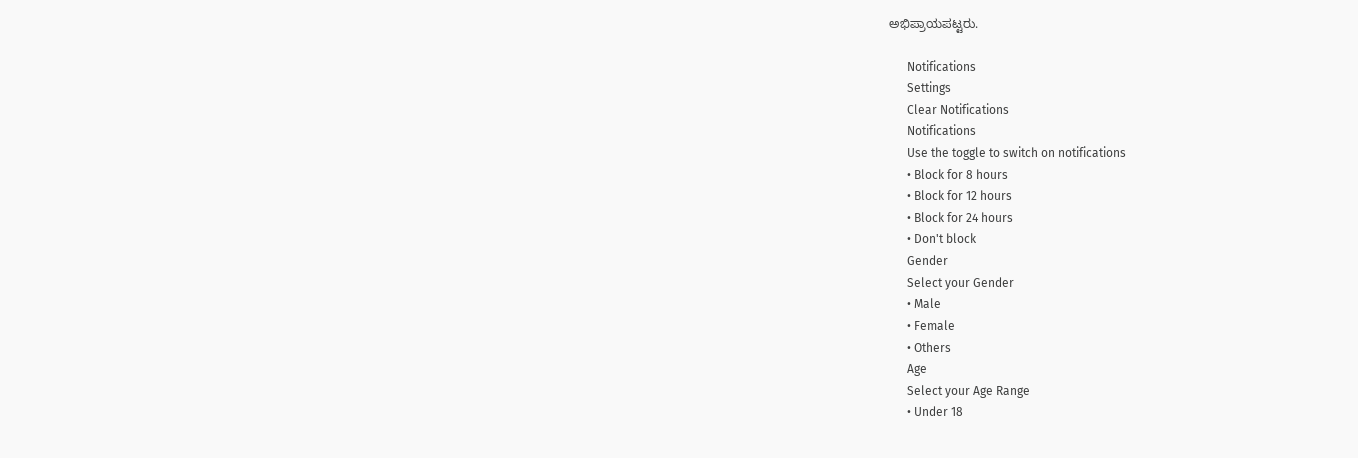ಅಭಿಪ್ರಾಯಪಟ್ಟರು.

      Notifications
      Settings
      Clear Notifications
      Notifications
      Use the toggle to switch on notifications
      • Block for 8 hours
      • Block for 12 hours
      • Block for 24 hours
      • Don't block
      Gender
      Select your Gender
      • Male
      • Female
      • Others
      Age
      Select your Age Range
      • Under 18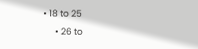• 18 to 25
      • 26 to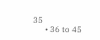35
      • 36 to 45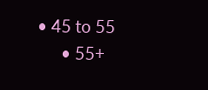• 45 to 55
      • 55+